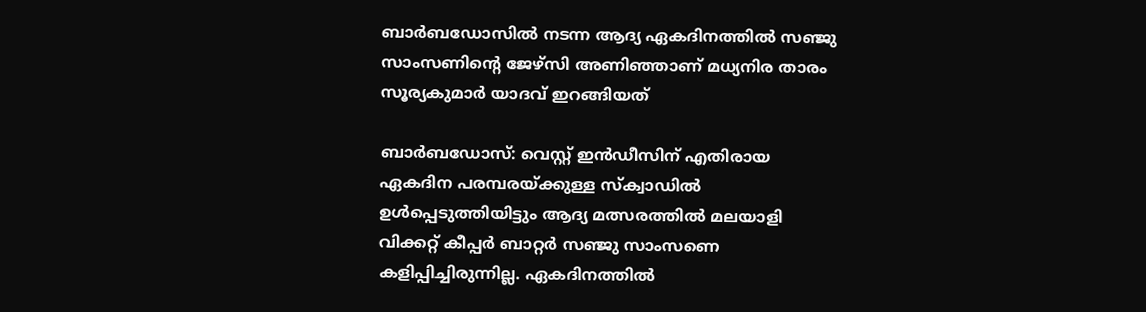ബാര്‍ബഡോസില്‍ നടന്ന ആദ്യ ഏകദിനത്തില്‍ സഞ്ജു സാംസണിന്‍റെ ജേഴ്‌സി അണിഞ്ഞാണ് മധ്യനിര താരം സൂര്യകുമാര്‍ യാദവ് ഇറങ്ങിയത്

ബാര്‍ബഡോസ്: വെസ്റ്റ് ഇന്‍ഡീസിന് എതിരായ ഏകദിന പരമ്പരയ്‌ക്കുള്ള സ്‌ക്വാഡില്‍ ഉള്‍പ്പെടുത്തിയിട്ടും ആദ്യ മത്സരത്തില്‍ മലയാളി വിക്കറ്റ് കീപ്പര്‍ ബാറ്റര്‍ സഞ്ജു സാംസണെ കളിപ്പിച്ചിരുന്നില്ല. ഏകദിനത്തില്‍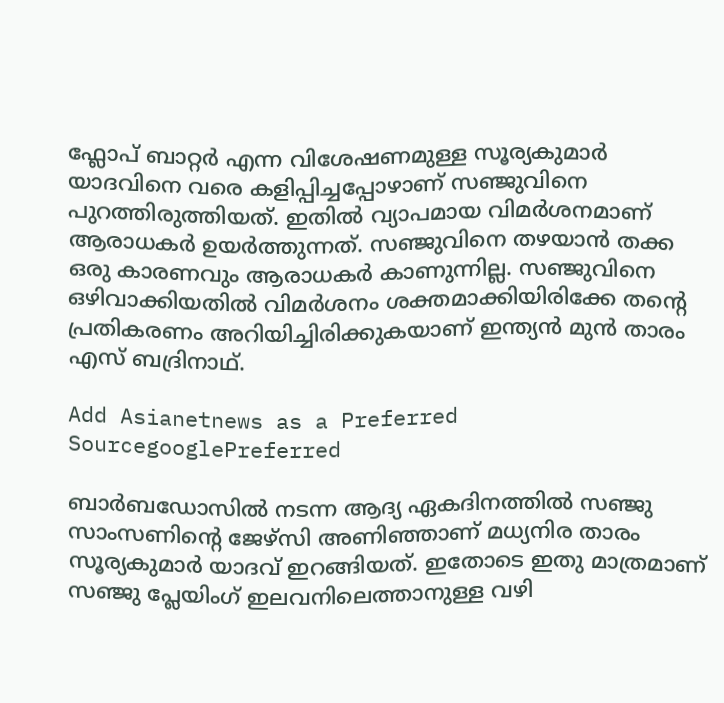ഫ്ലോപ് ബാറ്റര്‍ എന്ന വിശേഷണമുള്ള സൂര്യകുമാര്‍ യാദവിനെ വരെ കളിപ്പിച്ചപ്പോഴാണ് സഞ്ജുവിനെ പുറത്തിരുത്തിയത്. ഇതില്‍ വ്യാപമായ വിമര്‍ശനമാണ് ആരാധകര്‍ ഉയര്‍ത്തുന്നത്. സഞ്ജുവിനെ തഴയാന്‍ തക്ക ഒരു കാരണവും ആരാധകര്‍ കാണുന്നില്ല. സഞ്ജുവിനെ ഒഴിവാക്കിയതില്‍ വിമര്‍ശനം ശക്തമാക്കിയിരിക്കേ തന്‍റെ പ്രതികരണം അറിയിച്ചിരിക്കുകയാണ് ഇന്ത്യന്‍ മുന്‍ താരം എസ് ബദ്രിനാഥ്.

Add Asianetnews as a Preferred SourcegooglePreferred

ബാര്‍ബഡോസില്‍ നടന്ന ആദ്യ ഏകദിനത്തില്‍ സഞ്ജു സാംസണിന്‍റെ ജേഴ്‌സി അണിഞ്ഞാണ് മധ്യനിര താരം സൂര്യകുമാര്‍ യാദവ് ഇറങ്ങിയത്. ഇതോടെ ഇതു മാത്രമാണ് സഞ്ജു പ്ലേയിംഗ് ഇലവനിലെത്താനുള്ള വഴി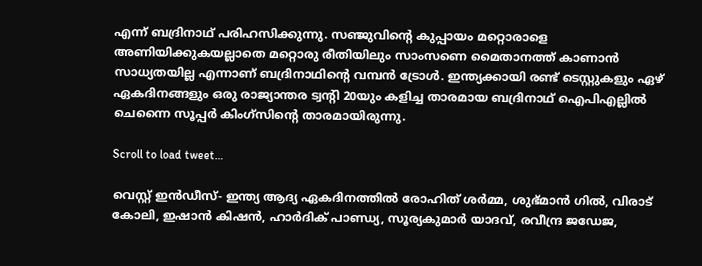എന്ന് ബദ്രിനാഥ് പരിഹസിക്കുന്നു. സഞ്ജുവിന്‍റെ കുപ്പായം മറ്റൊരാളെ അണിയിക്കുകയല്ലാതെ മറ്റൊരു രീതിയിലും സാംസണെ മൈതാനത്ത് കാണാന്‍ സാധ്യതയില്ല എന്നാണ് ബദ്രിനാഥിന്‍റെ വമ്പന്‍ ട്രോള്‍. ഇന്ത്യക്കായി രണ്ട് ടെസ്റ്റുകളും ഏഴ് ഏകദിനങ്ങളും ഒരു രാജ്യാന്തര ട്വന്‍റി 20യും കളിച്ച താരമായ ബദ്രിനാഥ് ഐപിഎല്ലില്‍ ചെന്നൈ സൂപ്പര്‍ കിംഗ്‌സിന്‍റെ താരമായിരുന്നു.

Scroll to load tweet…

വെസ്റ്റ് ഇന്‍ഡീസ്- ഇന്ത്യ ആദ്യ ഏകദിനത്തില്‍ രോഹിത് ശര്‍മ്മ, ശുഭ്‌മാന്‍ ഗില്‍, വിരാട് കോലി, ഇഷാന്‍ കിഷന്‍, ഹാര്‍ദിക് പാണ്ഡ്യ, സൂര്യകുമാര്‍ യാദവ്, രവീന്ദ്ര ജഡേജ,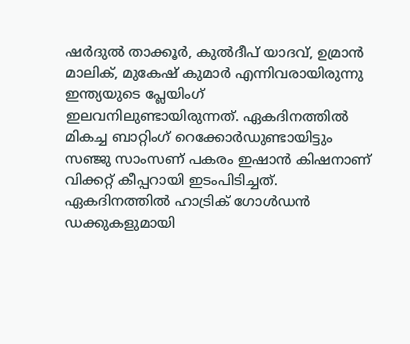ഷര്‍ദുല്‍ താക്കൂര്‍, കുല്‍ദീപ് യാദവ്, ഉമ്രാന്‍ മാലിക്, മുകേഷ് കുമാര്‍ എന്നിവരായിരുന്നു ഇന്ത്യയുടെ പ്ലേയിംഗ് ഇലവനിലുണ്ടായിരുന്നത്. ഏകദിനത്തില്‍ മികച്ച ബാറ്റിംഗ് റെക്കോര്‍ഡുണ്ടായിട്ടും സഞ്ജു സാംസണ് പകരം ഇഷാന്‍ കിഷനാണ് വിക്കറ്റ് കീപ്പറായി ഇടംപിടിച്ചത്. ഏകദിനത്തില്‍ ഹാട്രിക് ഗോള്‍ഡന്‍ ഡക്കുകളുമായി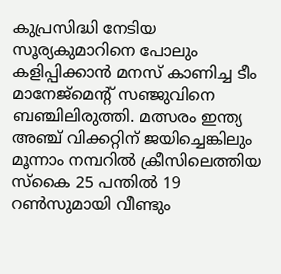കുപ്രസിദ്ധി നേടിയ സൂര്യകുമാറിനെ പോലും കളിപ്പിക്കാന്‍ മനസ് കാണിച്ച ടീം മാനേജ്‌മെന്‍റ് സഞ്ജുവിനെ ബഞ്ചിലിരുത്തി. മത്സരം ഇന്ത്യ അഞ്ച് വിക്കറ്റിന് ജയിച്ചെങ്കിലും മൂന്നാം നമ്പറില്‍ ക്രീസിലെത്തിയ സ്കൈ 25 പന്തില്‍ 19 റണ്‍സുമായി വീണ്ടും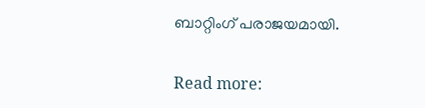ബാറ്റിംഗ് പരാജയമായി.

Read more: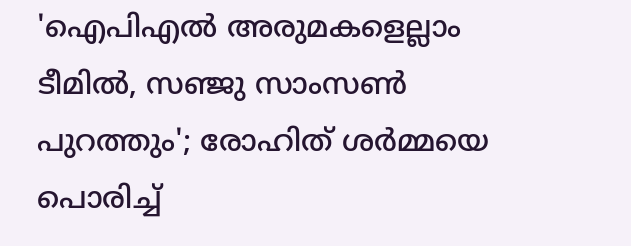'ഐപിഎല്‍ അരുമകളെല്ലാം ടീമില്‍, സഞ്ജു സാംസണ്‍ പുറത്തും'; രോഹിത് ശര്‍മ്മയെ പൊരിച്ച്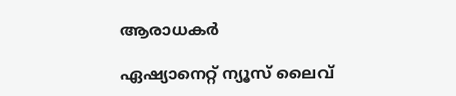ആരാധകര്‍

ഏഷ്യാനെറ്റ് ന്യൂസ് ലൈവ്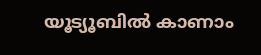യൂട്യൂബിൽ കാണാം